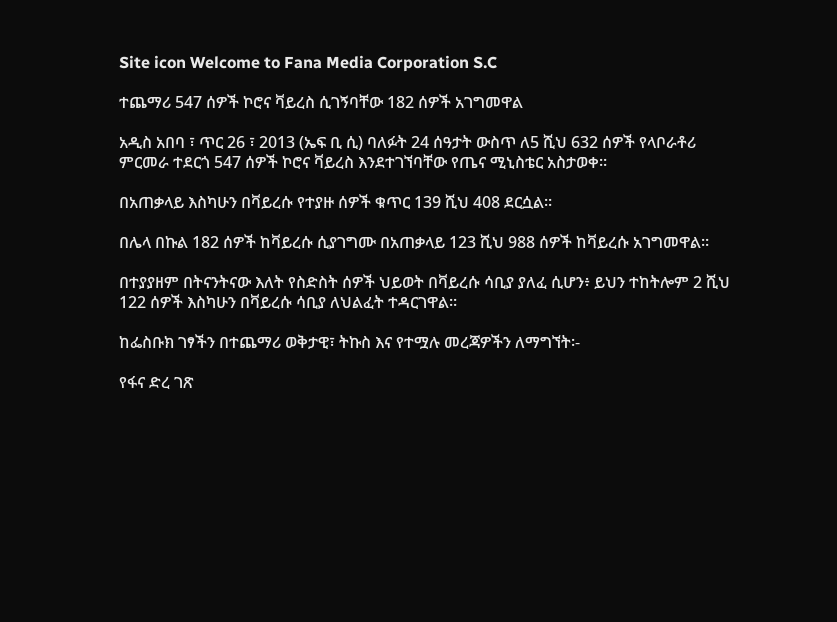Site icon Welcome to Fana Media Corporation S.C

ተጨማሪ 547 ሰዎች ኮሮና ቫይረስ ሲገኝባቸው 182 ሰዎች አገግመዋል

አዲስ አበባ ፣ ጥር 26 ፣ 2013 (ኤፍ ቢ ሲ) ባለፉት 24 ሰዓታት ውስጥ ለ5 ሺህ 632 ሰዎች የላቦራቶሪ ምርመራ ተደርጎ 547 ሰዎች ኮሮና ቫይረስ እንደተገኘባቸው የጤና ሚኒስቴር አስታወቀ።

በአጠቃላይ እስካሁን በቫይረሱ የተያዙ ሰዎች ቁጥር 139 ሺህ 408 ደርሷል።

በሌላ በኩል 182 ሰዎች ከቫይረሱ ሲያገግሙ በአጠቃላይ 123 ሺህ 988 ሰዎች ከቫይረሱ አገግመዋል።

በተያያዘም በትናንትናው እለት የስድስት ሰዎች ህይወት በቫይረሱ ሳቢያ ያለፈ ሲሆን፥ ይህን ተከትሎም 2 ሺህ 122 ሰዎች እስካሁን በቫይረሱ ሳቢያ ለህልፈት ተዳርገዋል።

ከፌስቡክ ገፃችን በተጨማሪ ወቅታዊ፣ ትኩስ እና የተሟሉ መረጃዎችን ለማግኘት፡-

የፋና ድረ ገጽ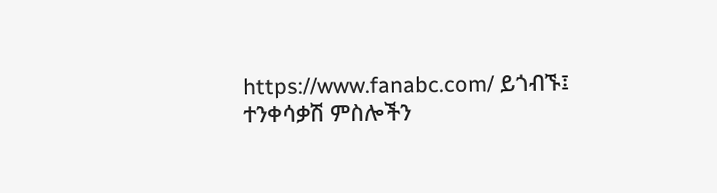https://www.fanabc.com/ ይጎብኙ፤
ተንቀሳቃሽ ምስሎችን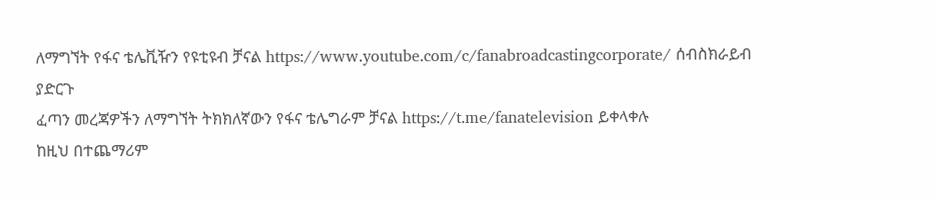ለማግኘት የፋና ቴሌቪዥን የዩቲዩብ ቻናል https://www.youtube.com/c/fanabroadcastingcorporate/ ሰብስክራይብ ያድርጉ
ፈጣን መረጃዎችን ለማግኘት ትክክለኛውን የፋና ቴሌግራም ቻናል https://t.me/fanatelevision ይቀላቀሉ
ከዚህ በተጨማሪም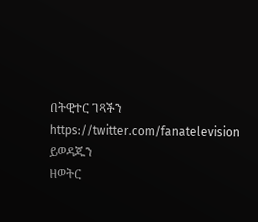በትዊተር ገጻችን https://twitter.com/fanatelevision ይወዳጁን
ዘወትር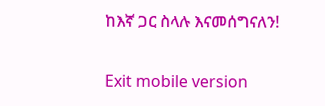ከእኛ ጋር ስላሉ እናመሰግናለን!

Exit mobile version